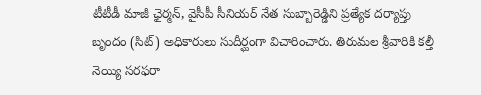టీటీడీ మాజీ ఛైర్మన్‌, వైసీపీ సీనియర్ నేత సుబ్బారెడ్డిని ప్రత్యేక దర్యాప్తు బృందం (సిట్) అధికారులు సుదీర్ఘంగా విచారించారు. తిరుమల శ్రీవారికి కల్తీ నెయ్యి సరఫరా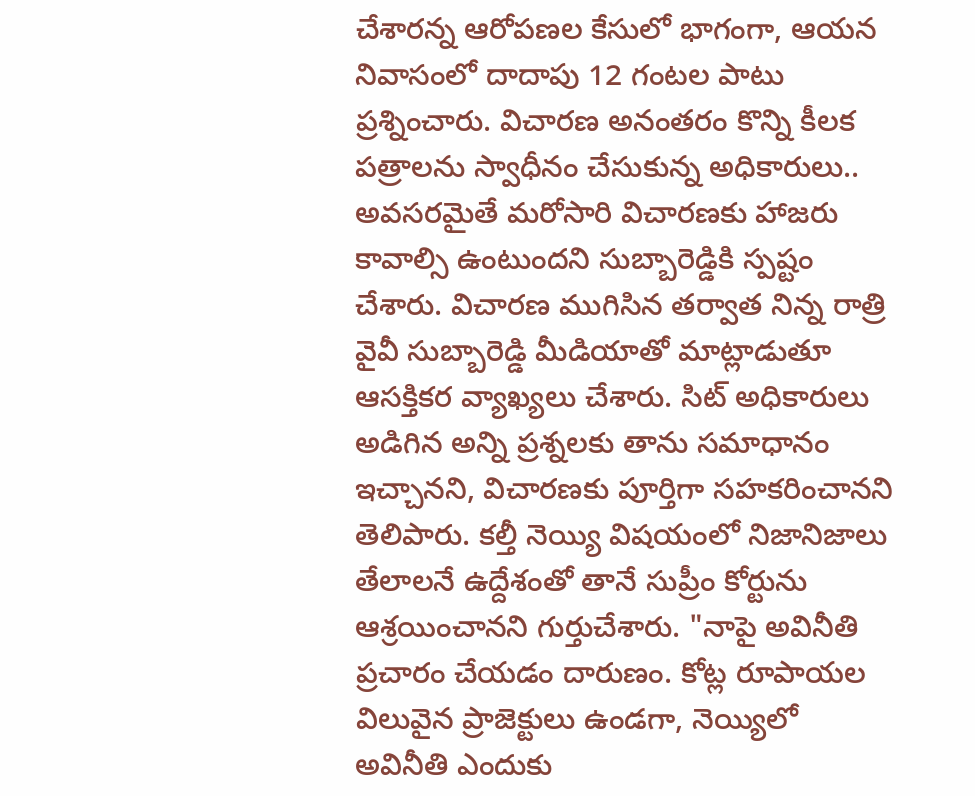చేశారన్న ఆరోపణల కేసులో భాగంగా, ఆయన నివాసంలో దాదాపు 12 గంటల పాటు ప్రశ్నించారు. విచారణ అనంతరం కొన్ని కీలక పత్రాలను స్వాధీనం చేసుకున్న అధికారులు.. అవసరమైతే మరోసారి విచారణకు హాజరు కావాల్సి ఉంటుందని సుబ్బారెడ్డికి స్పష్టం చేశారు. విచారణ ముగిసిన తర్వాత నిన్న రాత్రి వైవీ సుబ్బారెడ్డి మీడియాతో మాట్లాడుతూ ఆసక్తికర వ్యాఖ్యలు చేశారు. సిట్ అధికారులు అడిగిన అన్ని ప్రశ్నలకు తాను సమాధానం ఇచ్చానని, విచారణకు పూర్తిగా సహకరించానని తెలిపారు. కల్తీ నెయ్యి విషయంలో నిజానిజాలు తేలాలనే ఉద్దేశంతో తానే సుప్రీం కోర్టును ఆశ్రయించానని గుర్తుచేశారు. "నాపై అవినీతి ప్రచారం చేయడం దారుణం. కోట్ల రూపాయల విలువైన ప్రాజెక్టులు ఉండగా, నెయ్యిలో అవినీతి ఎందుకు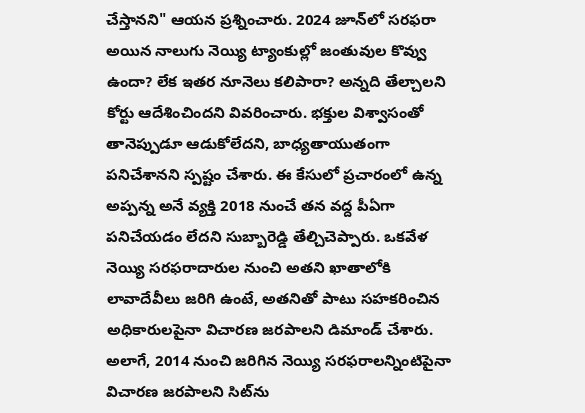చేస్తానని" ఆయన ప్రశ్నించారు. 2024 జూన్‌లో సరఫరా అయిన నాలుగు నెయ్యి ట్యాంకుల్లో జంతువుల కొవ్వు ఉందా? లేక ఇతర నూనెలు కలిపారా? అన్నది తేల్చాలని కోర్టు ఆదేశించిందని వివరించారు. భక్తుల విశ్వాసంతో తానెప్పుడూ ఆడుకోలేదని, బాధ్యతాయుతంగా పనిచేశానని స్పష్టం చేశారు. ఈ కేసులో ప్రచారంలో ఉన్న అప్పన్న అనే వ్యక్తి 2018 నుంచే తన వద్ద పీఏగా పనిచేయడం లేదని సుబ్బారెడ్డి తేల్చిచెప్పారు. ఒకవేళ నెయ్యి సరఫరాదారుల నుంచి అతని ఖాతాలోకి లావాదేవీలు జరిగి ఉంటే, అతనితో పాటు సహకరించిన అధికారులపైనా విచారణ జరపాలని డిమాండ్ చేశారు. అలాగే, 2014 నుంచి జరిగిన నెయ్యి సరఫరాలన్నింటిపైనా విచారణ జరపాలని సిట్‌ను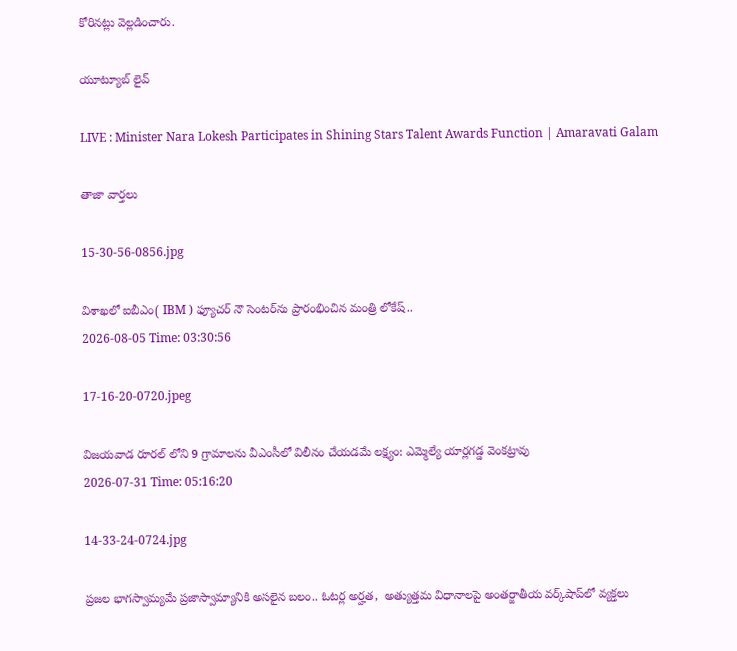కోరినట్లు వెల్లడించారు.

యూట్యూబ్ లైవ్

LIVE : Minister Nara Lokesh Participates in Shining Stars Talent Awards Function | Amaravati Galam

తాజా వార్తలు

15-30-56-0856.jpg

విశాఖలో ఐబీఎం( IBM ) ఫ్యూచర్ నౌ సెంటర్‌ను ప్రారంభించిన మంత్రి లోకేష్..
2026-08-05 Time: 03:30:56

17-16-20-0720.jpeg

విజయవాడ రూరల్ లోని 9 గ్రామాలను వీఎంసీలో విలీనం చేయడమే లక్ష్యం: ఎమ్మెల్యే యార్లగడ్డ వెంకట్రావు
2026-07-31 Time: 05:16:20

14-33-24-0724.jpg

ప్ర‌జ‌ల భాగ‌స్వామ్య‌మే ప్రజాస్వామ్యానికి అస‌లైన బ‌లం.. ఓట‌ర్ల అర్హ‌త‌,  అత్యుత్త‌మ విధానాల‌పై అంతర్జాతీయ వ‌ర్క్‌షాప్‌లో వ్యక్తలు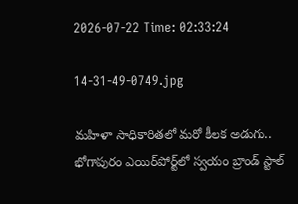2026-07-22 Time: 02:33:24

14-31-49-0749.jpg

మ‌హిళా సాధికారిత‌లో మ‌రో కీల‌క అడుగు..  భోగాపురం ఎయిర్‌పోర్ట్‌లో స్వ‌యం బ్రాండ్ స్టాల్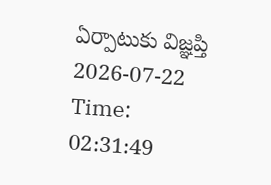ఏర్పాటుకు విజ్ఞ‌ప్తి
2026-07-22 Time: 02:31:49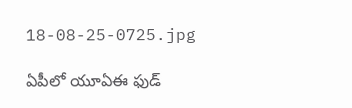18-08-25-0725.jpg

ఏపీలో యూఏఈ ఫుడ్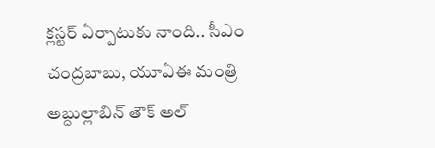క్లస్టర్ ఏర్పాటుకు నాంది.. సీఎం చంద్రబాబు, యూఏఈ మంత్రి అబ్దుల్లాబిన్ తౌక్ అల్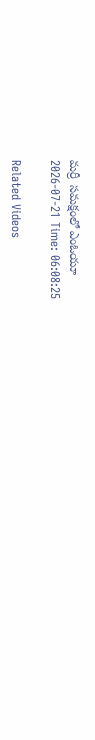మర్రీ  సమక్షంలో ఎంఓయూ
2026-07-21 Time: 06:08:25

Related Videos